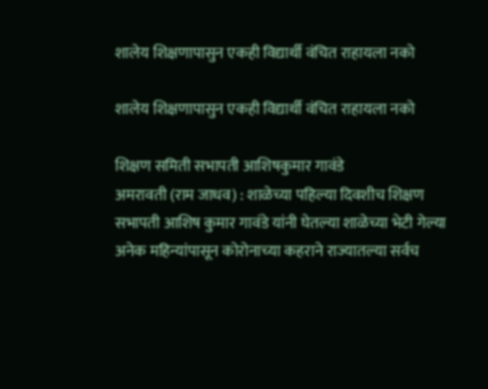शालेय शिक्षणापासुन एकही विद्यार्थी वंचित राहायला नको

शालेय शिक्षणापासुन एकही विद्यार्थी वंचित राहायला नको

शिक्षण समिती सभापती आशिषकुमार गावंडे
अमरावती (राम जाधव) : शाळेच्या पहिल्या दिवशीच शिक्षण सभापती आशिष कुमार गावंडे यांनी घेतल्या शाळेच्या भेटी गेल्या अनेक महिन्यांपासून कोरोनाच्‍या कहराने राज्यातल्या सर्वच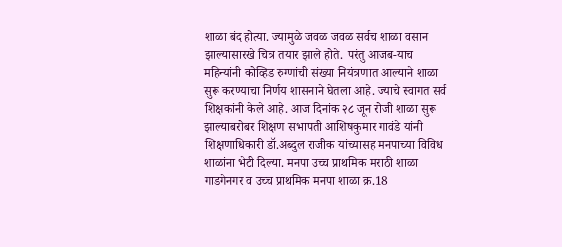शाळा बंद होत्या. ज्यामुळे जवळ जवळ सर्वच शाळा वसान झाल्यासारखे चित्र तयार झाले होते. परंतु आजब-याच महिन्यांनी कोव्हिड रुग्णांची संख्या नियंत्रणात आल्याने शाळा सुरू करण्याचा निर्णय शासनाने घेतला आहे. ज्याचे स्वागत सर्व शिक्षकांनी केले आहे. आज दिनांक २८ जून रोजी शाळा सुरू झाल्याबरोबर शिक्षण सभापती आशिषकुमार गावंडे यांनी शिक्षणाधिकारी डॉ.अब्दुल राजीक यांच्यासह मनपाच्या विविध शाळांना भेटी दिल्या. मनपा उच्च प्राथमिक मराठी शाळा गाडगेनगर व उच्च प्राथमिक मनपा शाळा क्र.18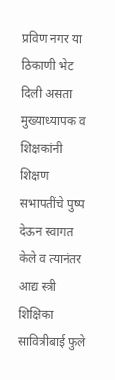प्रविण नगर या ठिकाणी भेट दिली असता मुख्याध्यापक व शिक्षकांनी शिक्षण सभापतींचे पुष्प देऊन स्वागत केले व त्यानंतर आद्य स्त्री शिक्षिका सावित्रीबाई फुले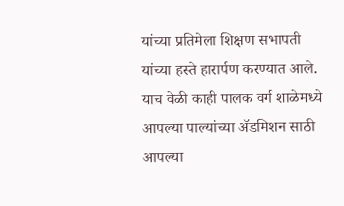यांच्या प्रतिमेला शिक्षण सभापती यांच्या हस्ते हारार्पण करण्यात आले. याच वेळी काही पालक वर्ग शाळेमध्ये आपल्या पाल्यांच्या ॲडमिशन साठी आपल्‍या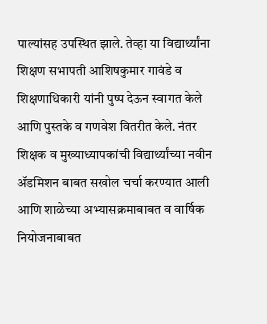पाल्‍यांसह उपस्थित झाले. तेव्‍हा या विद्यार्थ्यांना शिक्षण सभापती आशिषकुमार गावंडे व शिक्षणाधिकारी यांनी पुष्प देऊन स्वागत केले आणि पुस्तके व गणवेश वितरीत केले. नंतर शिक्षक व मुख्याध्यापकांची विद्यार्थ्यांच्या नवीन ॲडमिशन बाबत सखोल चर्चा करण्यात आली आणि शाळेच्या अभ्यासक्रमाबाबत व वार्षिक नियोजनाबाबत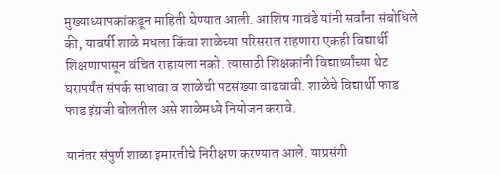मुख्याध्यापकांकडून माहिती घेण्यात आली. आशिष गावंडे यांनी सर्वांना संबोधिले की, यावर्षी शाळे मधला किंवा शाळेच्या परिसरात राहणारा एकही विद्यार्थी शिक्षणापासून वंचित राहायला नको. त्यासाठी शिक्षकांनी विद्यार्थ्यांच्या थेट घरापर्यंत संपर्क साधावा व शाळेची पटसंख्या वाढवावी. शाळेचे विद्यार्थी फाड फाड इंग्रजी बोलतील असे शाळेमध्‍ये नियोजन करावे.

यानंतर संपुर्ण शाळा इमारतीचे निरीक्षण करण्यात आले. याप्रसंगी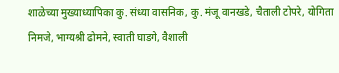शाळेच्या मुख्याध्यापिका कु. संध्या वासनिक, कु. मंजू वानखडे, चैताली टोपरे, योगिता निमजे, भाग्यश्री ढोमने, स्वाती घाडगे, वैशाली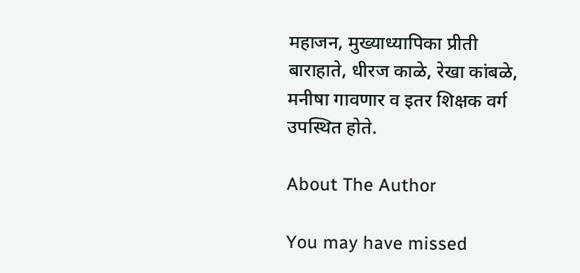महाजन, मुख्याध्यापिका प्रीती बाराहाते, धीरज काळे, रेखा कांबळे, मनीषा गावणार व इतर शिक्षक वर्ग उपस्थित होते.

About The Author

You may have missed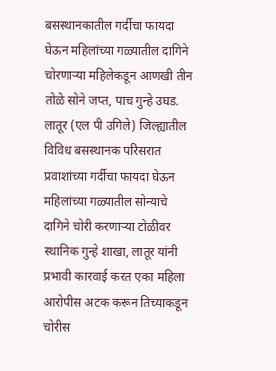बसस्थानकातील गर्दीचा फायदा घेऊन महिलांच्या गळ्यातील दागिने चोरणाऱ्या महिलेकडून आणखी तीन तोळे सोने जप्त, पाच गुन्हे उघड. लातूर (एल पी उगिले) जिल्ह्यातील विविध बसस्थानक परिसरात प्रवाशांच्या गर्दीचा फायदा घेऊन महिलांच्या गळ्यातील सोन्याचे दागिने चोरी करणाऱ्या टोळीवर स्थानिक गुन्हे शाखा, लातूर यांनी प्रभावी कारवाई करत एका महिला आरोपीस अटक करून तिच्याकडून चोरीस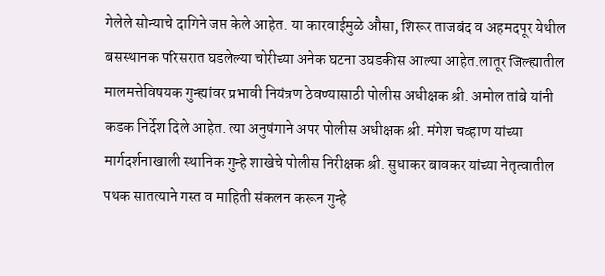गेलेले सोन्याचे दागिने जप्त केले आहेत. या कारवाईमुळे औसा, शिरूर ताजबंद व अहमदपूर येथील बसस्थानक परिसरात घडलेल्या चोरीच्या अनेक घटना उघडकीस आल्या आहेत.लातूर जिल्ह्यातील मालमत्तेविषयक गुन्ह्यांवर प्रभावी नियंत्रण ठेवण्यासाठी पोलीस अधीक्षक श्री. अमोल तांबे यांनी कडक निर्देश दिले आहेत. त्या अनुषंगाने अपर पोलीस अधीक्षक श्री. मंगेश चव्हाण यांच्या मार्गदर्शनाखाली स्थानिक गुन्हे शाखेचे पोलीस निरीक्षक श्री. सुधाकर बावकर यांच्या नेतृत्वातील पथक सातत्याने गस्त व माहिती संकलन करून गुन्हे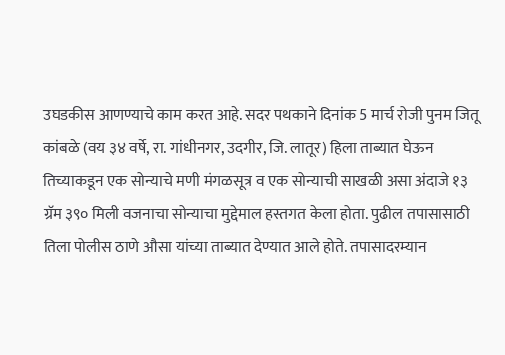उघडकीस आणण्याचे काम करत आहे. सदर पथकाने दिनांक 5 मार्च रोजी पुनम जितू कांबळे (वय ३४ वर्षे, रा. गांधीनगर, उदगीर, जि. लातूर) हिला ताब्यात घेऊन तिच्याकडून एक सोन्याचे मणी मंगळसूत्र व एक सोन्याची साखळी असा अंदाजे १३ ग्रॅम ३९० मिली वजनाचा सोन्याचा मुद्देमाल हस्तगत केला होता. पुढील तपासासाठी तिला पोलीस ठाणे औसा यांच्या ताब्यात देण्यात आले होते. तपासादरम्यान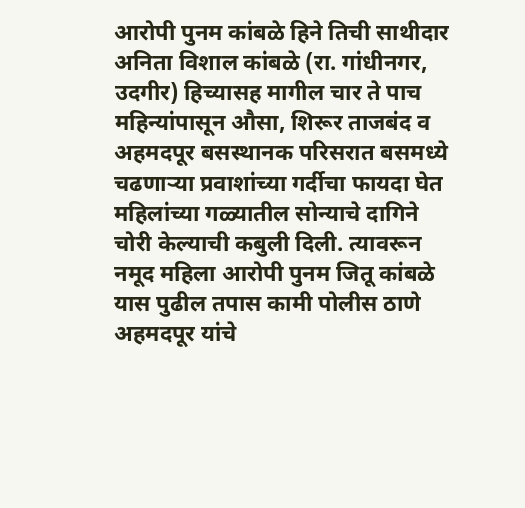आरोपी पुनम कांबळे हिने तिची साथीदार अनिता विशाल कांबळे (रा. गांधीनगर, उदगीर) हिच्यासह मागील चार ते पाच महिन्यांपासून औसा, शिरूर ताजबंद व अहमदपूर बसस्थानक परिसरात बसमध्ये चढणाऱ्या प्रवाशांच्या गर्दीचा फायदा घेत महिलांच्या गळ्यातील सोन्याचे दागिने चोरी केल्याची कबुली दिली. त्यावरून नमूद महिला आरोपी पुनम जितू कांबळे यास पुढील तपास कामी पोलीस ठाणे अहमदपूर यांचे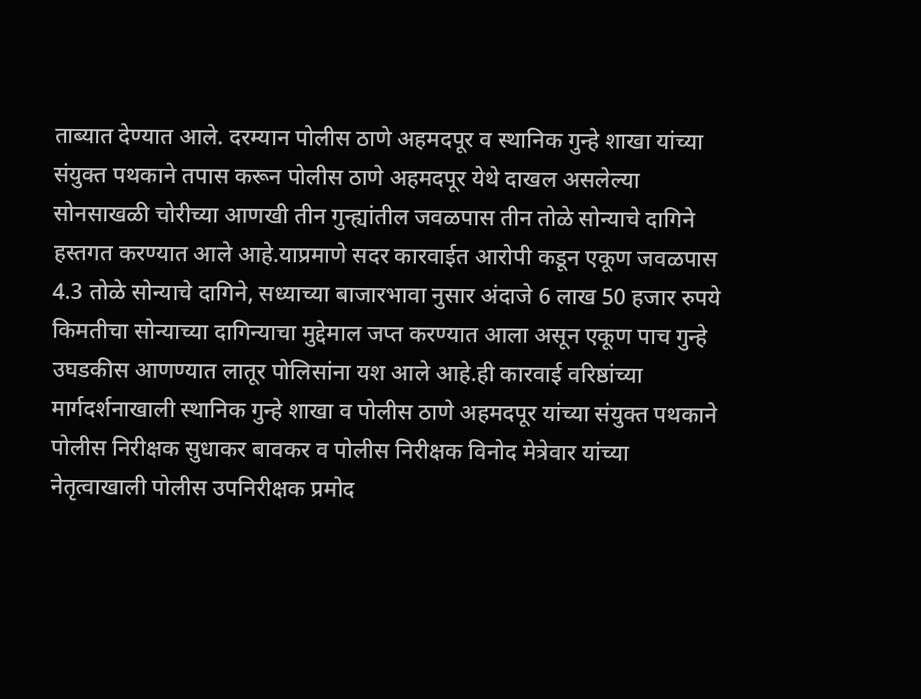ताब्यात देण्यात आले. दरम्यान पोलीस ठाणे अहमदपूर व स्थानिक गुन्हे शाखा यांच्या संयुक्त पथकाने तपास करून पोलीस ठाणे अहमदपूर येथे दाखल असलेल्या सोनसाखळी चोरीच्या आणखी तीन गुन्ह्यांतील जवळपास तीन तोळे सोन्याचे दागिने हस्तगत करण्यात आले आहे.याप्रमाणे सदर कारवाईत आरोपी कडून एकूण जवळपास 4.3 तोळे सोन्याचे दागिने, सध्याच्या बाजारभावा नुसार अंदाजे 6 लाख 50 हजार रुपये किमतीचा सोन्याच्या दागिन्याचा मुद्देमाल जप्त करण्यात आला असून एकूण पाच गुन्हे उघडकीस आणण्यात लातूर पोलिसांना यश आले आहे.ही कारवाई वरिष्ठांच्या मार्गदर्शनाखाली स्थानिक गुन्हे शाखा व पोलीस ठाणे अहमदपूर यांच्या संयुक्त पथकाने पोलीस निरीक्षक सुधाकर बावकर व पोलीस निरीक्षक विनोद मेत्रेवार यांच्या नेतृत्वाखाली पोलीस उपनिरीक्षक प्रमोद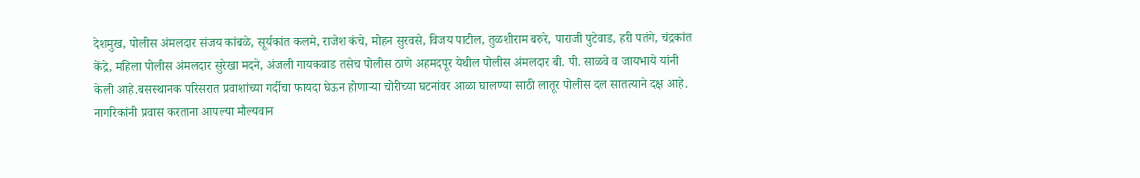देशमुख, पोलीस अंमलदार संजय कांबळे, सूर्यकांत कलमे, राजेश कंचे, मोहन सुरवसे, विजय पाटील, तुळशीराम बरुरे, पाराजी पुटेवाड, हरी पतंगे, चंद्रकांत केंद्रे, महिला पोलीस अंमलदार सुरेखा मदने, अंजली गायकवाड तसेच पोलीस ठाणे अहमदपूर येथील पोलीस अंमलदार बी. पी. साळवे व जायभाये यांनी केली आहे.बसस्थानक परिसरात प्रवाशांच्या गर्दीचा फायदा घेऊन होणाऱ्या चोरीच्या घटनांवर आळा घालण्या साठी लातूर पोलीस दल सातत्याने दक्ष आहे. नागरिकांनी प्रवास करताना आपल्या मौल्यवान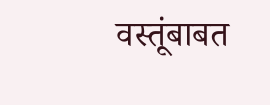वस्तूंबाबत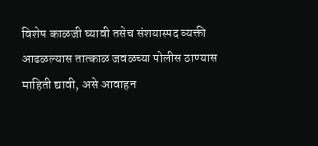विशेष काळजी घ्यावी तसेच संशयास्पद व्यक्ती आढळल्यास तात्काळ जवळच्या पोलीस ठाण्यास माहिती द्यावी, असे आवाहन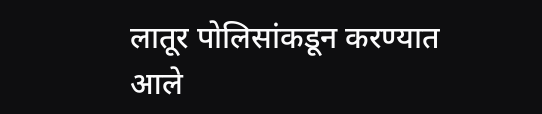लातूर पोलिसांकडून करण्यात आले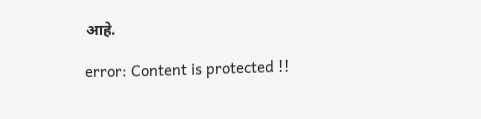आहे.

error: Content is protected !!